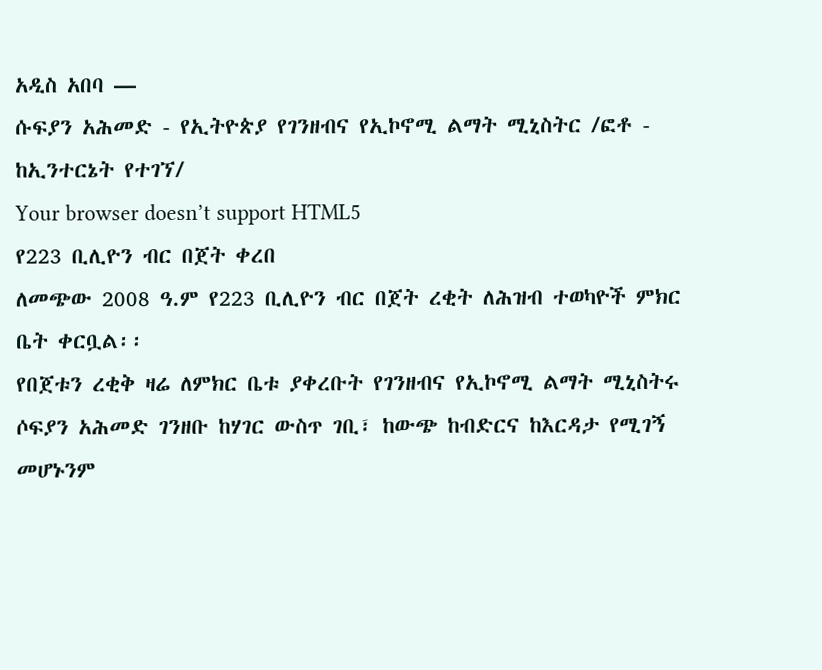አዲስ አበባ —
ሱፍያን አሕመድ - የኢትዮጵያ የገንዘብና የኢኮኖሚ ልማት ሚኒስትር /ፎቶ - ከኢንተርኔት የተገኘ/
Your browser doesn’t support HTML5
የ223 ቢሊዮን ብር በጀት ቀረበ
ለመጭው 2008 ዓ.ም የ223 ቢሊዮን ብር በጀት ረቂት ለሕዝብ ተወካዮች ምክር ቤት ቀርቧል፡፡
የበጀቱን ረቂቅ ዛሬ ለምክር ቤቱ ያቀረቡት የገንዘብና የኢኮኖሚ ልማት ሚኒስትሩ ሶፍያን አሕመድ ገንዘቡ ከሃገር ውስጥ ገቢ፣ ከውጭ ከብድርና ከእርዳታ የሚገኝ መሆኑንም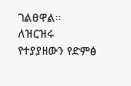ገልፀዋል፡፡
ለዝርዝሩ የተያያዘውን የድምፅ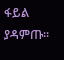ፋይል ያዳምጡ፡፡